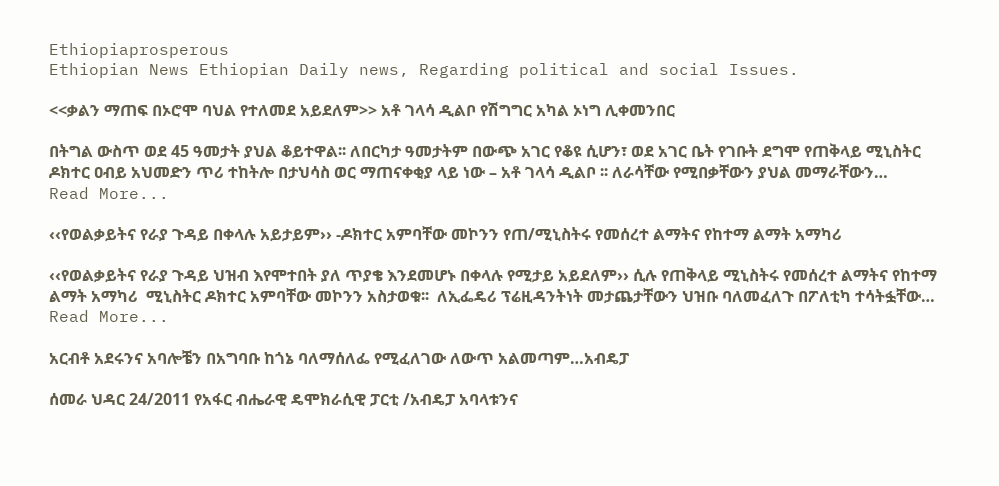Ethiopiaprosperous
Ethiopian News Ethiopian Daily news, Regarding political and social Issues.

<<ቃልን ማጠፍ በኦሮሞ ባህል የተለመደ አይደለም>> አቶ ገላሳ ዲልቦ የሽግግር አካል ኦነግ ሊቀመንበር

በትግል ውስጥ ወደ 45 ዓመታት ያህል ቆይተዋል፡፡ ለበርካታ ዓመታትም በውጭ አገር የቆዩ ሲሆን፣ ወደ አገር ቤት የገቡት ደግሞ የጠቅላይ ሚኒስትር ዶክተር ዐብይ አህመድን ጥሪ ተከትሎ በታህሳስ ወር ማጠናቀቂያ ላይ ነው – አቶ ገላሳ ዲልቦ ፡፡ ለራሳቸው የሚበቃቸውን ያህል መማራቸውን…
Read More...

‹‹የወልቃይትና የራያ ጉዳይ በቀላሉ አይታይም›› -ዶክተር አምባቸው መኮንን የጠ/ሚኒስትሩ የመሰረተ ልማትና የከተማ ልማት አማካሪ

‹‹የወልቃይትና የራያ ጉዳይ ህዝብ እየሞተበት ያለ ጥያቄ እንደመሆኑ በቀላሉ የሚታይ አይደለም›› ሲሉ የጠቅላይ ሚኒስትሩ የመሰረተ ልማትና የከተማ ልማት አማካሪ  ሚኒስትር ዶክተር አምባቸው መኮንን አስታወቁ፡፡  ለኢፌዴሪ ፕሬዚዳንትነት መታጨታቸውን ህዝቡ ባለመፈለጉ በፖለቲካ ተሳትፏቸው…
Read More...

አርብቶ አደሩንና አባሎቼን በአግባቡ ከጎኔ ባለማሰለፌ የሚፈለገው ለውጥ አልመጣም…አብዴፓ

ሰመራ ህዳር 24/2011 የአፋር ብሔራዊ ዴሞክራሲዊ ፓርቲ /አብዴፓ አባላቱንና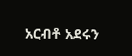አርብቶ አደሩን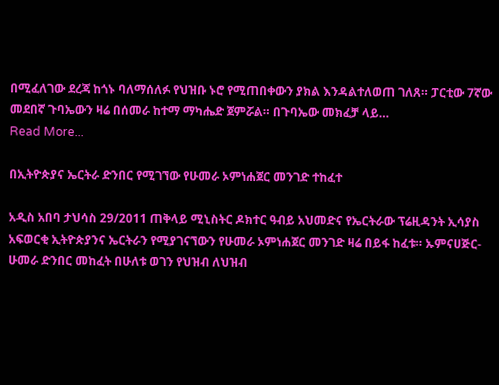በሚፈለገው ደረጃ ከጎኑ ባለማሰለፉ የህዝቡ ኑሮ የሚጠበቀውን ያክል እንዳልተለወጠ ገለጸ። ፓርቲው 7ኛው መደበኛ ጉባኤውን ዛሬ በሰመራ ከተማ ማካሔድ ጀምሯል። በጉባኤው መክፈቻ ላይ…
Read More...

በኢትዮጵያና ኤርትራ ድንበር የሚገኘው የሁመራ ኦምነሐጀር መንገድ ተከፈተ

አዲስ አበባ ታህሳስ 29/2011 ጠቅላይ ሚኒስትር ዶክተር ዓብይ አህመድና የኤርትራው ፕሬዚዳንት ኢሳያስ አፍወርቂ ኢትዮጵያንና ኤርትራን የሚያገናኘውን የሁመራ ኦምነሐጀር መንገድ ዛሬ በይፋ ከፈቱ። ኡምናሀጅር-ሁመራ ድንበር መከፈት በሁለቱ ወገን የህዝብ ለህዝብ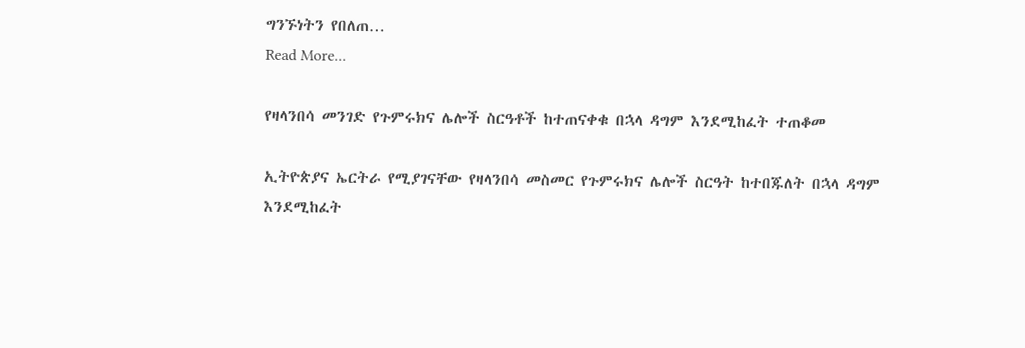ግንኙነትን የበለጠ…
Read More...

የዛላንበሳ መንገድ የጉምሩክና ሌሎች ስርዓቶች ከተጠናቀቁ በኋላ ዳግም እንደሚከፈት ተጠቆመ

ኢትዮጵያና ኤርትራ የሚያገናቸው የዛላንበሳ መስመር የጉምሩክና ሌሎች ስርዓት ከተበጁለት በኋላ ዳግም እንደሚከፈት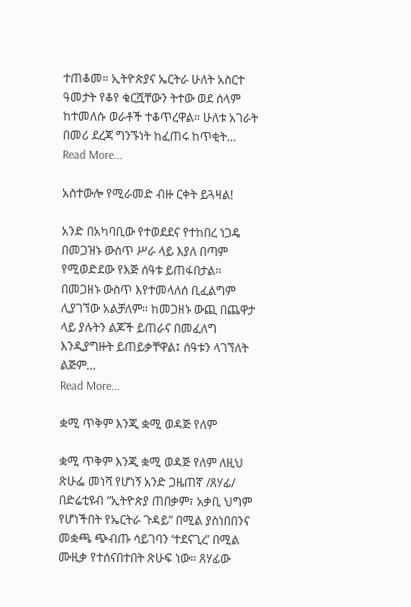ተጠቆመ። ኢትዮጵያና ኤርትራ ሁለት አስርተ ዓመታት የቆየ ቁርሿቸውን ትተው ወደ ሰላም ከተመለሱ ወራቶች ተቆጥረዋል። ሁለቱ አገራት በመሪ ደረጃ ግንኙነት ከፈጠሩ ከጥቂት…
Read More...

አስተውሎ የሚራመድ ብዙ ርቀት ይጓዛል!

አንድ በአካባቢው የተወደደና የተከበረ ነጋዴ በመጋዝኑ ውስጥ ሥራ ላይ እያለ በጣም የሚወድደው የእጅ ሰዓቱ ይጠፋበታል፡፡ በመጋዘኑ ውስጥ እየተመላለሰ ቢፈልግም ሊያገኘው አልቻለም። ከመጋዘኑ ውጪ በጨዋታ ላይ ያሉትን ልጆች ይጠራና በመፈለግ እንዲያግዙት ይጠይቃቸዋል፤ ሰዓቱን ላገኘለት ልጅም…
Read More...

ቋሚ ጥቅም እንጂ ቋሚ ወዳጅ የለም

ቋሚ ጥቅም እንጂ ቋሚ ወዳጅ የለም ለዚህ ጽሁፌ መነሻ የሆነኝ አንድ ጋዜጠኛ /ጸሃፊ/ በድሬቲዩብ “ኢትዮጵያ ጠበቃም፣ አቃቢ ህግም የሆነችበት የኤርትራ ጉዳይ” በሚል ያስነበበንና መቋጫ ጭብጡ ሳይገባን ‘ተደናጊረ’ በሚል ሙዚቃ የተሰናበተበት ጽሁፍ ነው። ጸሃፊው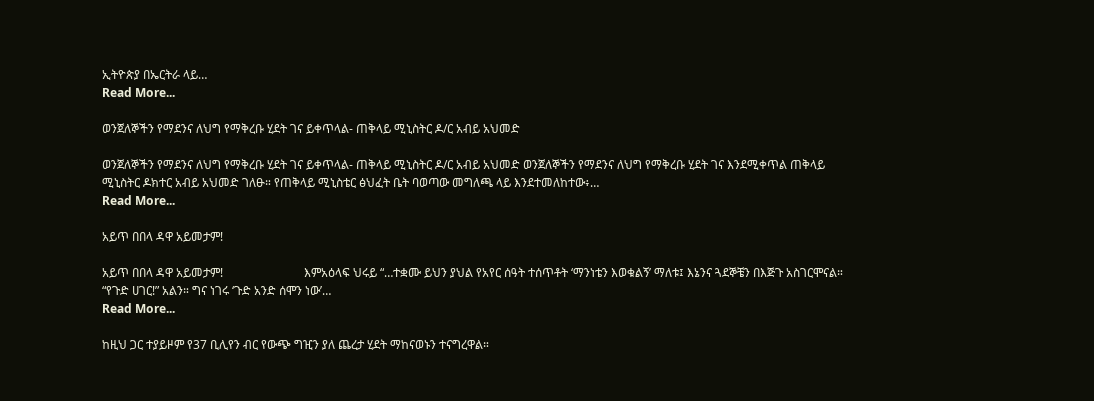ኢትዮጵያ በኤርትራ ላይ…
Read More...

ወንጀለኞችን የማደንና ለህግ የማቅረቡ ሂደት ገና ይቀጥላል- ጠቅላይ ሚኒስትር ዶ/ር አብይ አህመድ

ወንጀለኞችን የማደንና ለህግ የማቅረቡ ሂደት ገና ይቀጥላል- ጠቅላይ ሚኒስትር ዶ/ር አብይ አህመድ ወንጀለኞችን የማደንና ለህግ የማቅረቡ ሂደት ገና እንደሚቀጥል ጠቅላይ ሚኒስትር ዶክተር አብይ አህመድ ገለፁ። የጠቅላይ ሚኒስቴር ፅህፈት ቤት ባወጣው መግለጫ ላይ እንደተመለከተው፥…
Read More...

አይጥ በበላ ዳዋ አይመታም!

አይጥ በበላ ዳዋ አይመታም!                           እምአዕላፍ ህሩይ “…ተቋሙ ይህን ያህል የአየር ሰዓት ተሰጥቶት ‘ማንነቴን እወቁልኝ’ ማለቱ፤ እኔንና ጓደኞቼን በእጅጉ አስገርሞናል። “የጉድ ሀገር!” አልን። ግና ነገሩ ‘ጉድ አንድ ሰሞን ነው’…
Read More...

ከዚህ ጋር ተያይዞም የ37 ቢሊየን ብር የውጭ ግዢን ያለ ጨረታ ሂደት ማከናወኑን ተናግረዋል።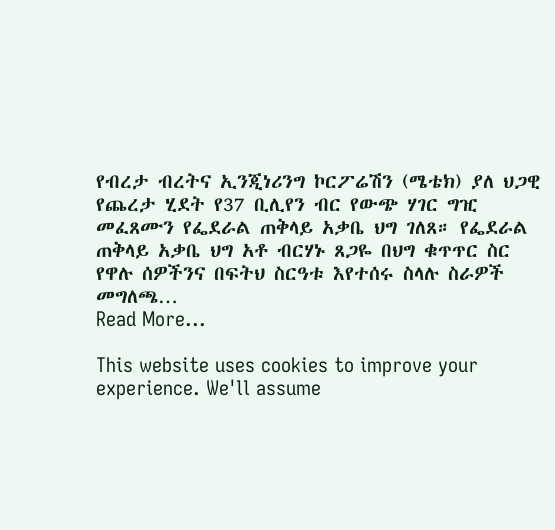የብረታ ብረትና ኢንጂነሪንግ ኮርፖሬሽን (ሜቴክ) ያለ ህጋዊ የጨረታ ሂደት የ37 ቢሊየን ብር የውጭ ሃገር ግዢ መፈጸሙን የፌደራል ጠቅላይ አቃቤ ህግ ገለጸ። የፌደራል ጠቅላይ አቃቤ ህግ አቶ ብርሃኑ ጸጋዬ በህግ ቁጥጥር ስር የዋሉ ሰዎችንና በፍትህ ስርዓቱ እየተሰሩ ስላሉ ስራዎች   መግለጫ…
Read More...

This website uses cookies to improve your experience. We'll assume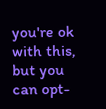you're ok with this, but you can opt-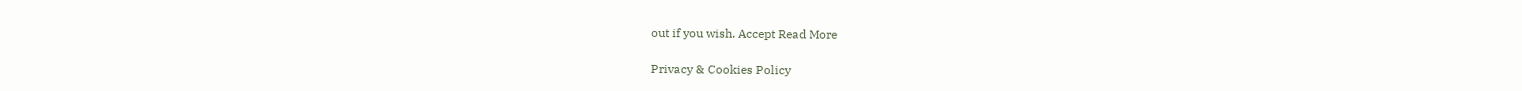out if you wish. Accept Read More

Privacy & Cookies Policy